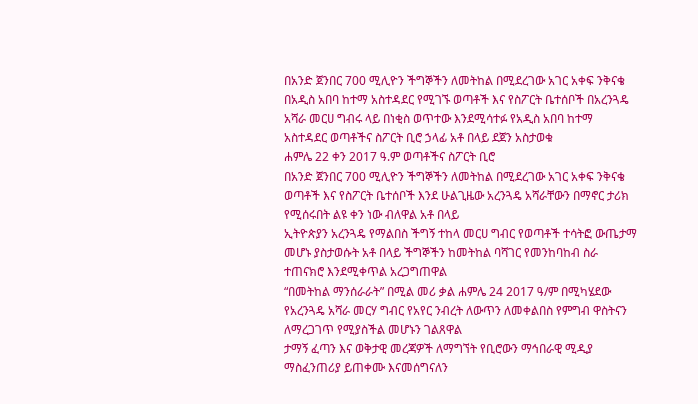በአንድ ጀንበር 700 ሚሊዮን ችግኞችን ለመትከል በሚደረገው አገር አቀፍ ንቅናቄ
በአዲስ አበባ ከተማ አስተዳደር የሚገኙ ወጣቶች እና የስፖርት ቤተሰቦች በአረንጓዴ አሻራ መርሀ ግብሩ ላይ በነቂስ ወጥተው እንደሚሳተፉ የአዲስ አበባ ከተማ አስተዳደር ወጣቶችና ስፖርት ቢሮ ኃላፊ አቶ በላይ ደጀን አስታወቁ
ሐምሌ 22 ቀን 2017 ዓ.ም ወጣቶችና ስፖርት ቢሮ
በአንድ ጀንበር 700 ሚሊዮን ችግኞችን ለመትከል በሚደረገው አገር አቀፍ ንቅናቄ ወጣቶች እና የስፖርት ቤተሰቦች እንደ ሁልጊዜው አረንጓዴ አሻራቸውን በማኖር ታሪክ የሚሰሩበት ልዩ ቀን ነው ብለዋል አቶ በላይ
ኢትዮጵያን አረንጓዴ የማልበስ ችግኝ ተከላ መርሀ ግብር የወጣቶች ተሳትፎ ውጤታማ መሆኑ ያስታወሱት አቶ በላይ ችግኞችን ከመትከል ባሻገር የመንከባከብ ስራ ተጠናክሮ እንደሚቀጥል አረጋግጠዋል
“በመትከል ማንሰራራት” በሚል መሪ ቃል ሐምሌ 24 2017 ዓ/ም በሚካሄደው የአረንጓዴ አሻራ መርሃ ግብር የአየር ንብረት ለውጥን ለመቀልበስ የምግብ ዋስትናን ለማረጋገጥ የሚያስችል መሆኑን ገልጸዋል
ታማኝ ፈጣን እና ወቅታዊ መረጃዎች ለማግኘት የቢሮውን ማኅበራዊ ሚዲያ ማስፈንጠሪያ ይጠቀሙ እናመሰግናለን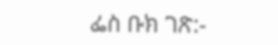ፌስ ቡክ ገጽ:-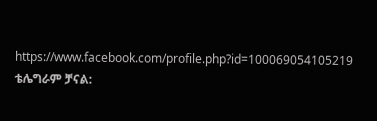https://www.facebook.com/profile.php?id=100069054105219
ቴሌግራም ቻናል: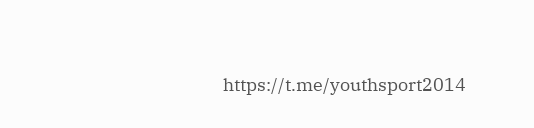https://t.me/youthsport2014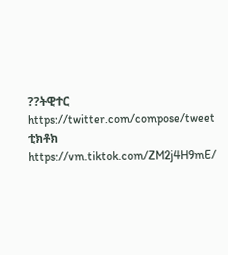??ትዊተር
https://twitter.com/compose/tweet
ቲክቶክ
https://vm.tiktok.com/ZM2j4H9mE/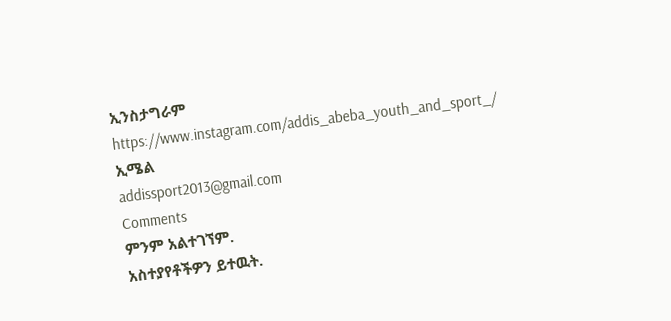ኢንስታግራም
https://www.instagram.com/addis_abeba_youth_and_sport_/
ኢሜል
addissport2013@gmail.com
Comments
ምንም አልተገኘም.
አስተያየቶችዎን ይተዉት.